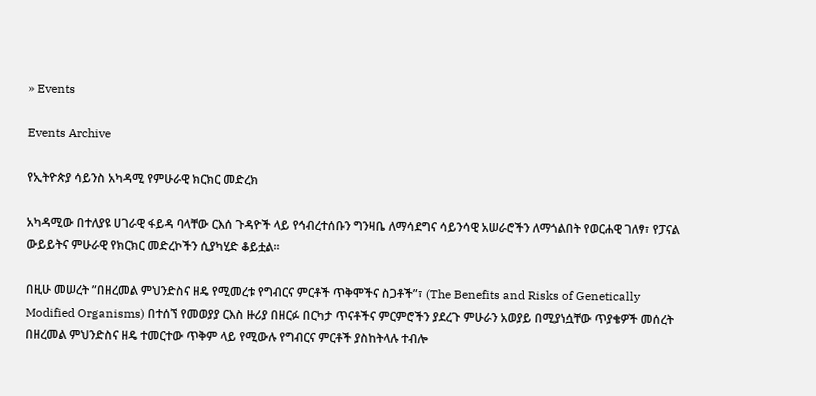» Events

Events Archive

የኢትዮጵያ ሳይንስ አካዳሚ የምሁራዊ ክርክር መድረክ

አካዳሚው በተለያዩ ሀገራዊ ፋይዳ ባላቸው ርእሰ ጉዳዮች ላይ የኅብረተሰቡን ግንዛቤ ለማሳደግና ሳይንሳዊ አሠራሮችን ለማጎልበት የወርሐዊ ገለፃ፣ የፓናል ውይይትና ምሁራዊ የክርክር መድረኮችን ሲያካሂድ ቆይቷል፡፡

በዚሁ መሠረት ”በዘረመል ምህንድስና ዘዴ የሚመረቱ የግብርና ምርቶች ጥቅሞችና ስጋቶች”፣ (The Benefits and Risks of Genetically Modified Organisms) በተሰኘ የመወያያ ርእስ ዙሪያ በዘርፉ በርካታ ጥናቶችና ምርምሮችን ያደረጉ ምሁራን አወያይ በሚያነሷቸው ጥያቄዎች መሰረት በዘረመል ምህንድስና ዘዴ ተመርተው ጥቅም ላይ የሚውሉ የግብርና ምርቶች ያስከትላሉ ተብሎ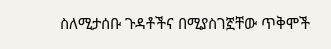ስለሚታሰቡ ጉዳቶችና በሚያስገኟቸው ጥቅሞች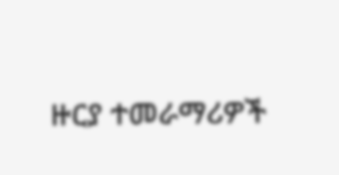ዙርያ ተመራማሪዎች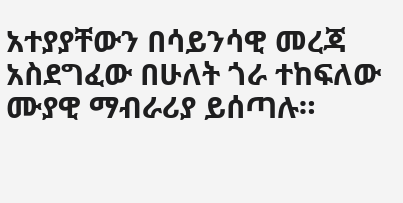አተያያቸውን በሳይንሳዊ መረጃ አስደግፈው በሁለት ጎራ ተከፍለው ሙያዊ ማብራሪያ ይሰጣሉ።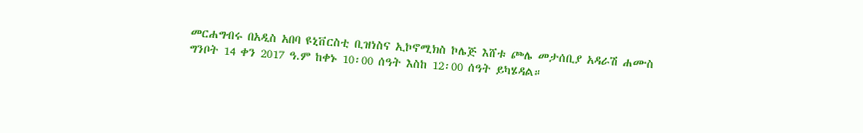መርሐግብሩ በአዲስ አበባ ዩኒቨርስቲ ቢዝነስና ኢኮኖሚክስ ኮሌጅ እሸቱ ጮሌ መታሰቢያ አዳራሽ ሐሙስ ግንቦት 14 ቀን 2017 ዓ.ም ከቀኑ 10፡00 ሰዓት እስከ 12፡00 ሰዓት ይካሄዳል።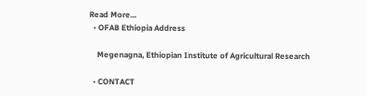Read More...
  • OFAB Ethiopia Address

    Megenagna, Ethiopian Institute of Agricultural Research

  • CONTACT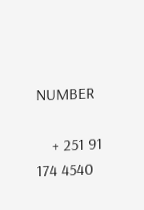NUMBER

    + 251 91 174 4540